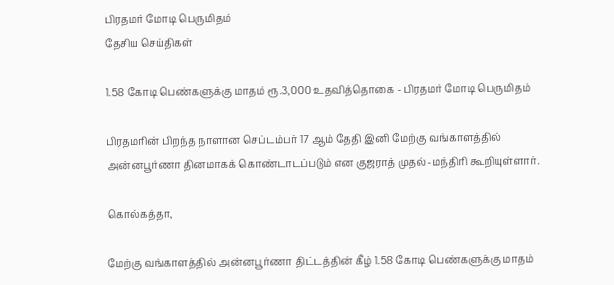பிரதமர் மோடி பெருமிதம்
தேசிய செய்திகள்

1.58 கோடி பெண்களுக்கு மாதம் ரூ.3,000 உதவித்தொகை - பிரதமர் மோடி பெருமிதம்

பிரதமரின் பிறந்த நாளான செப்டம்பர் 17 ஆம் தேதி இனி மேற்கு வங்காளத்தில் அன்னபூர்ணா தினமாகக் கொண்டாடப்படும் என குஜராத் முதல்-மந்திரி கூறியுள்ளார்.

கொல்கத்தா,

மேற்கு வங்காளத்தில் அன்னபூர்ணா திட்டத்தின் கீழ் 1.58 கோடி பெண்களுக்கு மாதம்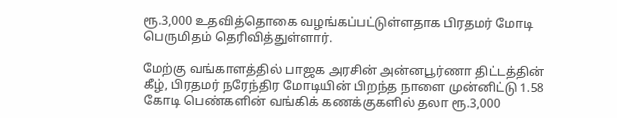ரூ.3,000 உதவித்தொகை வழங்கப்பட்டுள்ளதாக பிரதமர் மோடி பெருமிதம் தெரிவித்துள்ளார்.

மேற்கு வங்காளத்தில் பாஜக அரசின் அன்னபூர்ணா திட்டத்தின் கீழ், பிரதமர் நரேந்திர மோடியின் பிறந்த நாளை முன்னிட்டு 1.58 கோடி பெண்களின் வங்கிக் கணக்குகளில் தலா ரூ.3,000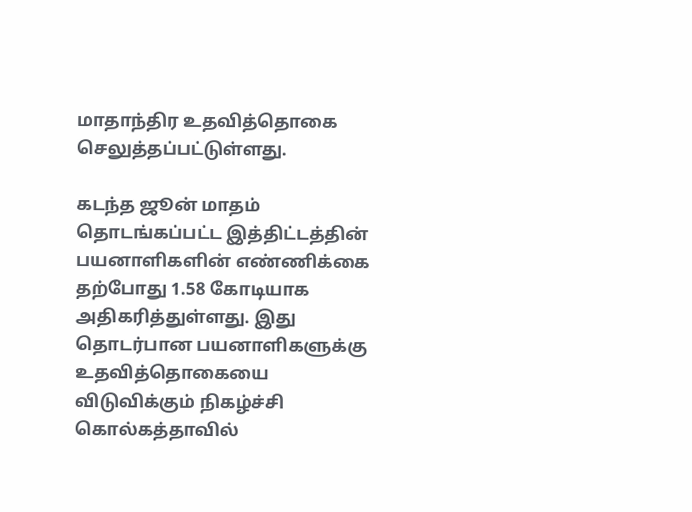மாதாந்திர உதவித்தொகை செலுத்தப்பட்டுள்ளது.

கடந்த ஜூன் மாதம் தொடங்கப்பட்ட இத்திட்டத்தின் பயனாளிகளின் எண்ணிக்கை தற்போது 1.58 கோடியாக அதிகரித்துள்ளது. இது தொடர்பான பயனாளிகளுக்கு உதவித்தொகையை விடுவிக்கும் நிகழ்ச்சி கொல்கத்தாவில்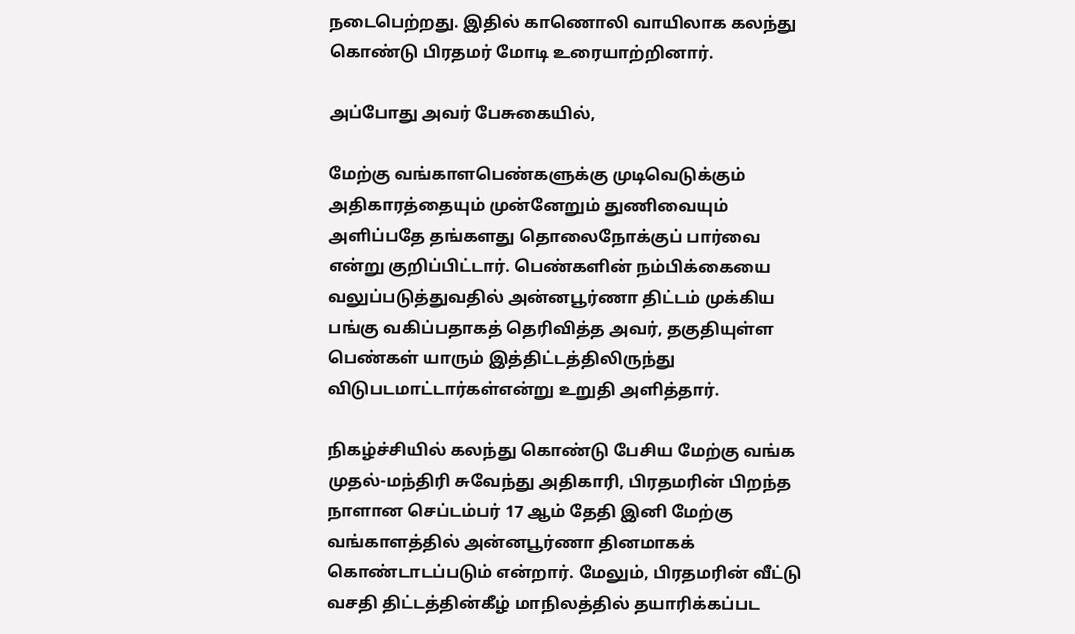நடைபெற்றது. இதில் காணொலி வாயிலாக கலந்து கொண்டு பிரதமர் மோடி உரையாற்றினார்.

அப்போது அவர் பேசுகையில்,

மேற்கு வங்காளபெண்களுக்கு முடிவெடுக்கும் அதிகாரத்தையும் முன்னேறும் துணிவையும் அளிப்பதே தங்களது தொலைநோக்குப் பார்வை என்று குறிப்பிட்டார். பெண்களின் நம்பிக்கையை வலுப்படுத்துவதில் அன்னபூர்ணா திட்டம் முக்கிய பங்கு வகிப்பதாகத் தெரிவித்த அவர், தகுதியுள்ள பெண்கள் யாரும் இத்திட்டத்திலிருந்து விடுபடமாட்டார்கள்என்று உறுதி அளித்தார்.

நிகழ்ச்சியில் கலந்து கொண்டு பேசிய மேற்கு வங்க முதல்-மந்திரி சுவேந்து அதிகாரி, பிரதமரின் பிறந்த நாளான செப்டம்பர் 17 ஆம் தேதி இனி மேற்கு வங்காளத்தில் அன்னபூர்ணா தினமாகக் கொண்டாடப்படும் என்றார். மேலும், பிரதமரின் வீட்டு வசதி திட்டத்தின்கீழ் மாநிலத்தில் தயாரிக்கப்பட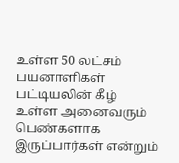உள்ள 50 லட்சம் பயனாளிகள் பட்டியலின் கீழ் உள்ள அனைவரும் பெண்களாக இருப்பார்கள் என்றும்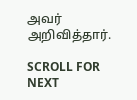அவர் அறிவித்தார்.

SCROLL FOR NEXT